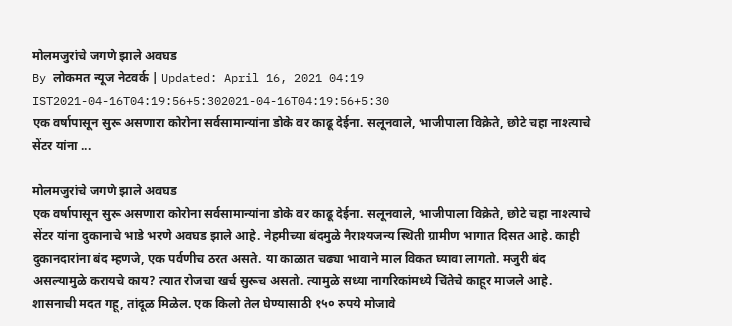मोलमजुरांचे जगणे झाले अवघड
By लोकमत न्यूज नेटवर्क | Updated: April 16, 2021 04:19 IST2021-04-16T04:19:56+5:302021-04-16T04:19:56+5:30
एक वर्षापासून सुरू असणारा कोरोना सर्वसामान्यांना डोके वर काढू देईना. सलूनवाले, भाजीपाला विक्रेते, छोटे चहा नाश्त्याचे सेंटर यांना ...

मोलमजुरांचे जगणे झाले अवघड
एक वर्षापासून सुरू असणारा कोरोना सर्वसामान्यांना डोके वर काढू देईना. सलूनवाले, भाजीपाला विक्रेते, छोटे चहा नाश्त्याचे सेंटर यांना दुकानाचे भाडे भरणे अवघड झाले आहे. नेहमीच्या बंदमुळे नैराश्यजन्य स्थिती ग्रामीण भागात दिसत आहे. काही दुकानदारांना बंद म्हणजे, एक पर्वणीच ठरत असते. या काळात चढ्या भावाने माल विकत घ्यावा लागतो. मजुरी बंद असल्यामुळे करायचे काय? त्यात रोजचा खर्च सुरूच असतो. त्यामुळे सध्या नागरिकांमध्ये चिंतेचे काहूर माजले आहे.
शासनाची मदत गहू, तांदूळ मिळेल. एक किलो तेल घेण्यासाठी १५० रुपये मोजावे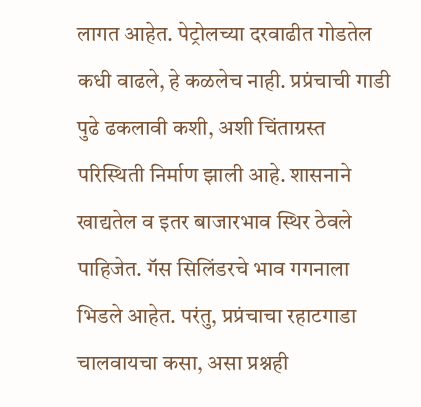लागत आहेत. पेट्रोलच्या दरवाढीत गोडतेल कधी वाढले, हे कळलेच नाही. प्रप्रंचाची गाडी पुढे ढकलावी कशी, अशी चिंताग्रस्त परिस्थिती निर्माण झाली आहे. शासनाने खाद्यतेल व इतर बाजारभाव स्थिर ठेवले पाहिजेत. गॅस सिलिंडरचे भाव गगनाला भिडले आहेत. परंतु, प्रप्रंचाचा रहाटगाडा चालवायचा कसा, असा प्रश्नही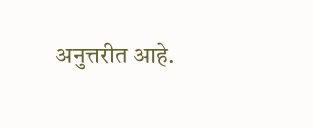अनुत्तरीत आहे.